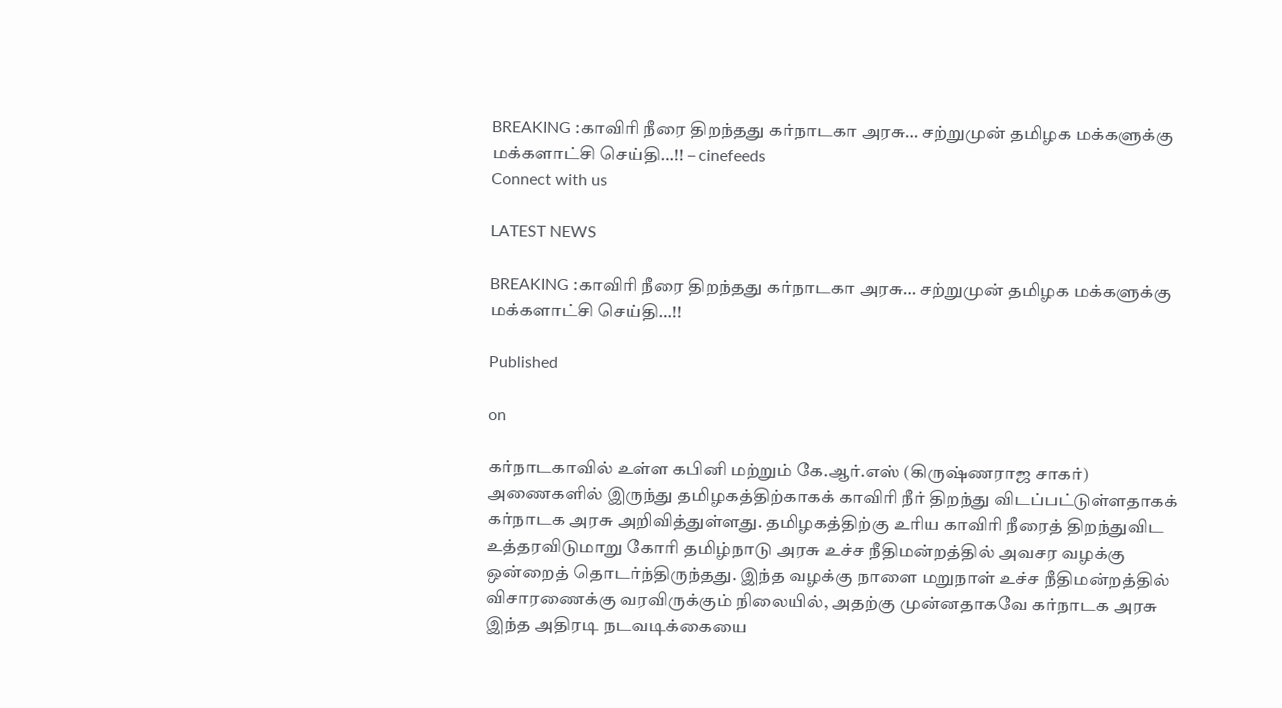BREAKING :காவிரி நீரை திறந்தது கர்நாடகா அரசு… சற்றுமுன் தமிழக மக்களுக்கு மக்களாட்சி செய்தி…!! – cinefeeds
Connect with us

LATEST NEWS

BREAKING :காவிரி நீரை திறந்தது கர்நாடகா அரசு… சற்றுமுன் தமிழக மக்களுக்கு மக்களாட்சி செய்தி…!!

Published

on

கர்நாடகாவில் உள்ள கபினி மற்றும் கே.ஆர்.எஸ் (கிருஷ்ணராஜ சாகர்) அணைகளில் இருந்து தமிழகத்திற்காகக் காவிரி நீர் திறந்து விடப்பட்டுள்ளதாகக் கர்நாடக அரசு அறிவித்துள்ளது. தமிழகத்திற்கு உரிய காவிரி நீரைத் திறந்துவிட உத்தரவிடுமாறு கோரி தமிழ்நாடு அரசு உச்ச நீதிமன்றத்தில் அவசர வழக்கு ஒன்றைத் தொடர்ந்திருந்தது. இந்த வழக்கு நாளை மறுநாள் உச்ச நீதிமன்றத்தில் விசாரணைக்கு வரவிருக்கும் நிலையில், அதற்கு முன்னதாகவே கர்நாடக அரசு இந்த அதிரடி நடவடிக்கையை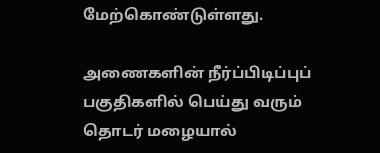மேற்கொண்டுள்ளது.

அணைகளின் நீர்ப்பிடிப்புப் பகுதிகளில் பெய்து வரும் தொடர் மழையால்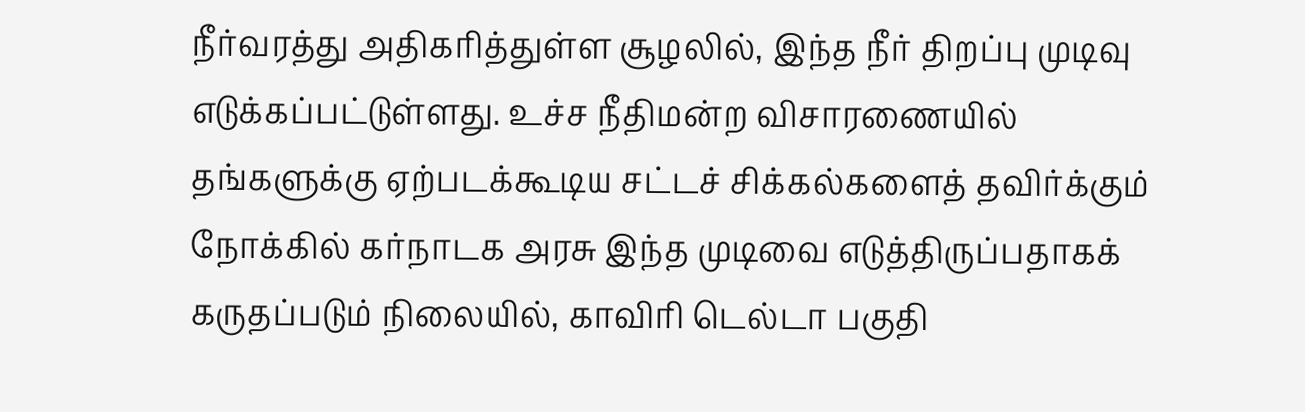நீர்வரத்து அதிகரித்துள்ள சூழலில், இந்த நீர் திறப்பு முடிவு எடுக்கப்பட்டுள்ளது. உச்ச நீதிமன்ற விசாரணையில் தங்களுக்கு ஏற்படக்கூடிய சட்டச் சிக்கல்களைத் தவிர்க்கும் நோக்கில் கர்நாடக அரசு இந்த முடிவை எடுத்திருப்பதாகக் கருதப்படும் நிலையில், காவிரி டெல்டா பகுதி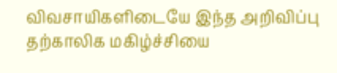விவசாயிகளிடையே இந்த அறிவிப்பு தற்காலிக மகிழ்ச்சியை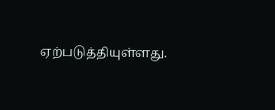ஏற்படுத்தியுள்ளது.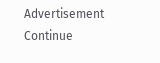Advertisement
Continue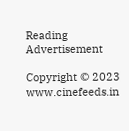Reading
Advertisement

Copyright © 2023 www.cinefeeds.in